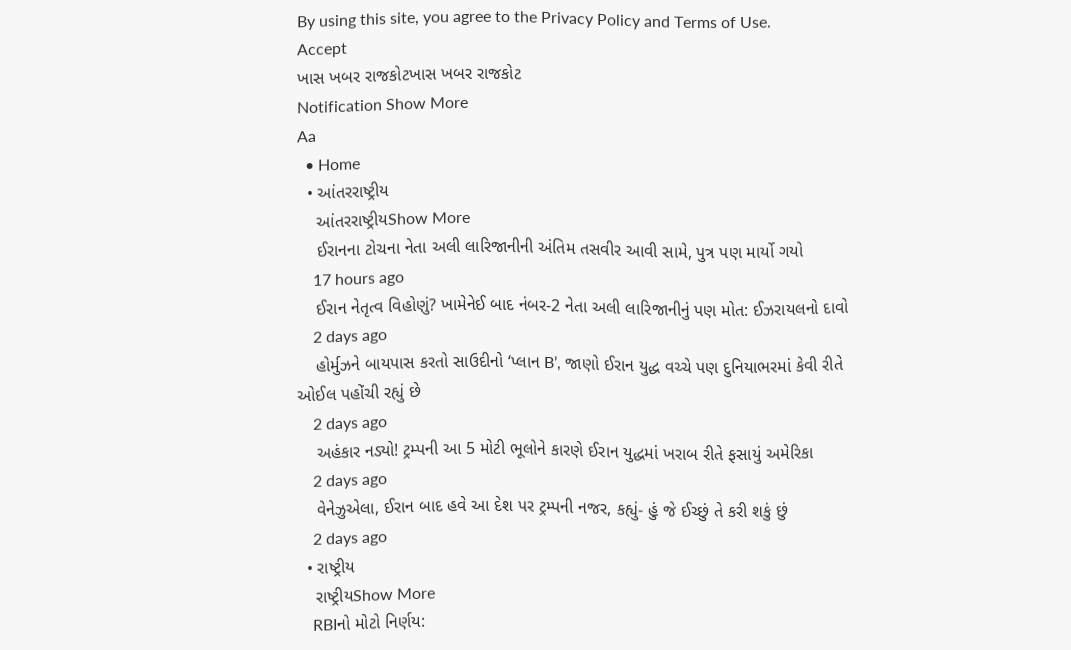By using this site, you agree to the Privacy Policy and Terms of Use.
Accept
ખાસ ખબર રાજકોટખાસ ખબર રાજકોટ
Notification Show More
Aa
  • Home
  • આંતરરાષ્ટ્રીય
    આંતરરાષ્ટ્રીયShow More
    ઈરાનના ટોચના નેતા અલી લારિજાનીની અંતિમ તસવીર આવી સામે, પુત્ર પણ માર્યો ગયો
    17 hours ago
    ઈરાન નેતૃત્વ વિહોણું? ખામેનેઈ બાદ નંબર-2 નેતા અલી લારિજાનીનું પણ મોત: ઈઝરાયલનો દાવો
    2 days ago
    હોર્મુઝને બાયપાસ કરતો સાઉદીનો ‘પ્લાન B’, જાણો ઈરાન યુદ્ધ વચ્ચે પણ દુનિયાભરમાં કેવી રીતે ઓઈલ પહોંચી રહ્યું છે
    2 days ago
    અહંકાર નડ્યો! ટ્રમ્પની આ 5 મોટી ભૂલોને કારણે ઈરાન યુદ્ધમાં ખરાબ રીતે ફસાયું અમેરિકા
    2 days ago
    વેનેઝુએલા, ઈરાન બાદ હવે આ દેશ પર ટ્રમ્પની નજર, કહ્યું- હું જે ઈચ્છું તે કરી શકું છું
    2 days ago
  • રાષ્ટ્રીય
    રાષ્ટ્રીયShow More
    RBIનો મોટો નિર્ણય: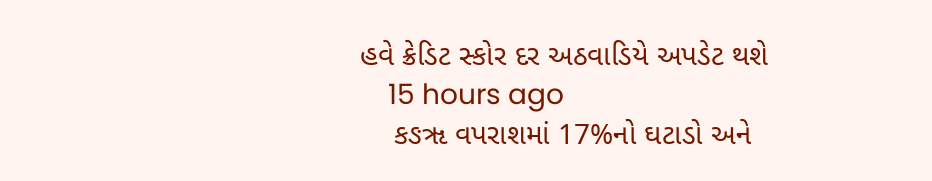હવે ક્રેડિટ સ્કોર દર અઠવાડિયે અપડેટ થશે
    15 hours ago
    કઙૠ વપરાશમાં 17%નો ઘટાડો અને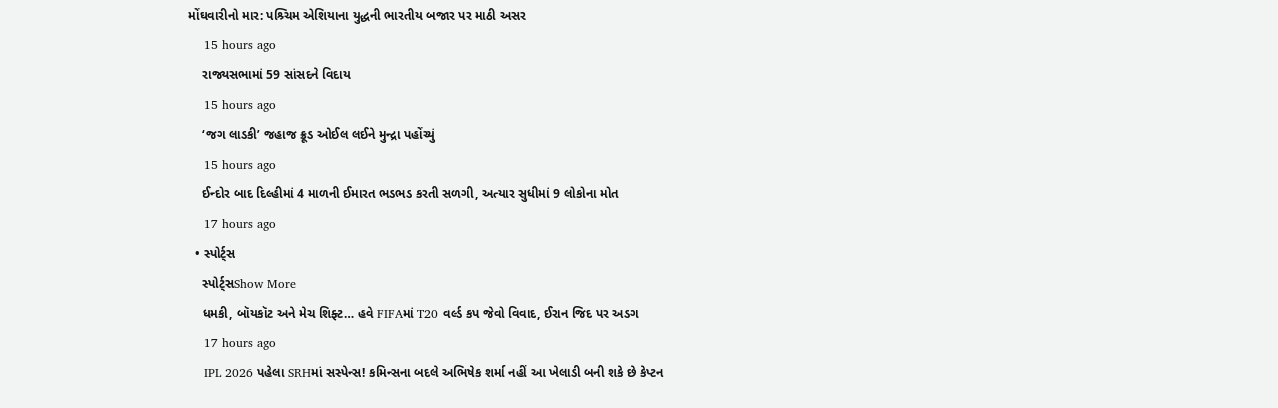મોંઘવારીનો માર: પશ્ર્ચિમ એશિયાના યુદ્ધની ભારતીય બજાર પર માઠી અસર
    15 hours ago
    રાજ્યસભામાં 59 સાંસદને વિદાય
    15 hours ago
    ‘જગ લાડકી’ જહાજ ક્રૂડ ઓઈલ લઈને મુન્દ્રા પહોંચ્યું
    15 hours ago
    ઈન્દોર બાદ દિલ્હીમાં 4 માળની ઈમારત ભડભડ કરતી સળગી, અત્યાર સુધીમાં 9 લોકોના મોત
    17 hours ago
  • સ્પોર્ટ્સ
    સ્પોર્ટ્સShow More
    ધમકી, બૉયકૉટ અને મેચ શિફ્ટ… હવે FIFAમાં T20 વર્લ્ડ કપ જેવો વિવાદ, ઈરાન જિદ પર અડગ
    17 hours ago
    IPL 2026 પહેલા SRHમાં સસ્પેન્સ! કમિન્સના બદલે અભિષેક શર્મા નહીં આ ખેલાડી બની શકે છે કેપ્ટન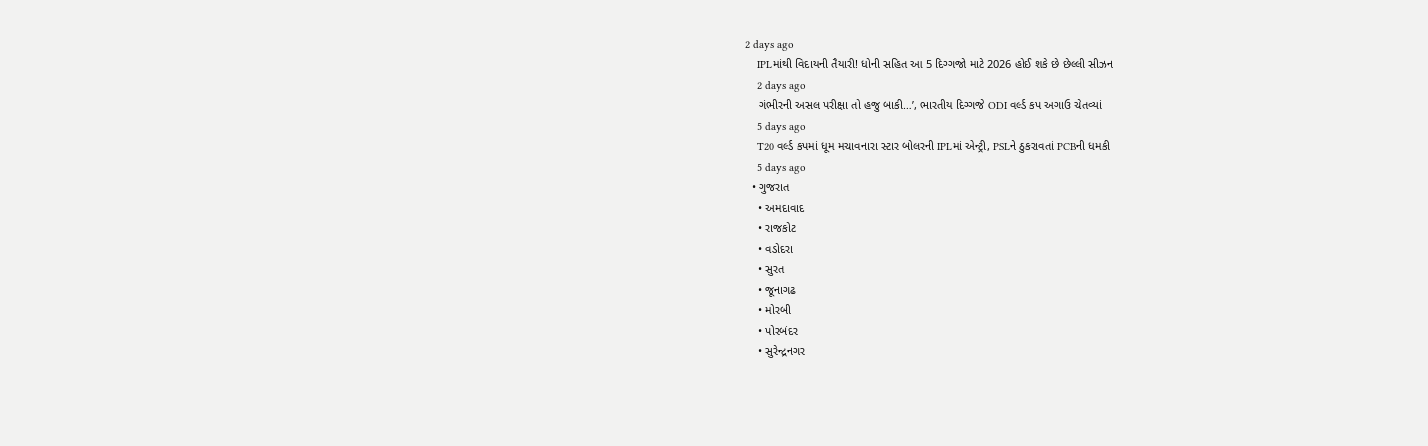2 days ago
    IPLમાંથી વિદાયની તૈયારી! ધોની સહિત આ 5 દિગ્ગજો માટે 2026 હોઈ શકે છે છેલ્લી સીઝન
    2 days ago
    ગંભીરની અસલ પરીક્ષા તો હજુ બાકી…’, ભારતીય દિગ્ગજે ODI વર્લ્ડ કપ અગાઉ ચેતવ્યાં
    5 days ago
    T20 વર્લ્ડ કપમાં ધૂમ મચાવનારા સ્ટાર બોલરની IPLમાં એન્ટ્રી, PSLને ઠુકરાવતાં PCBની ધમકી
    5 days ago
  • ગુજરાત
    • અમદાવાદ
    • રાજકોટ
    • વડોદરા
    • સુરત
    • જૂનાગઢ
    • મોરબી
    • પોરબંદર
    • સુરેન્દ્રનગર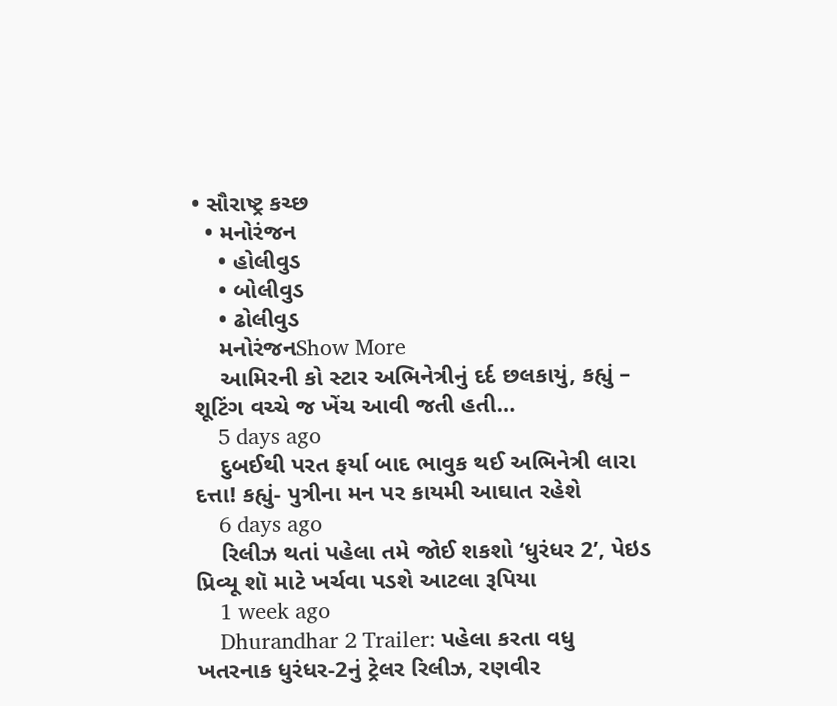• સૌરાષ્ટ્ર કચ્છ
  • મનોરંજન
    • હોલીવુડ
    • બોલીવુડ
    • ઢોલીવુડ
    મનોરંજનShow More
    આમિરની કો સ્ટાર અભિનેત્રીનું દર્દ છલકાયું, કહ્યું – શૂટિંગ વચ્ચે જ ખેંચ આવી જતી હતી…
    5 days ago
    દુબઈથી પરત ફર્યા બાદ ભાવુક થઈ અભિનેત્રી લારા દત્તા! કહ્યું- પુત્રીના મન પર કાયમી આઘાત રહેશે
    6 days ago
    રિલીઝ થતાં પહેલા તમે જોઈ શકશો ‘ધુરંધર 2’, પેઇડ પ્રિવ્યૂ શૉ માટે ખર્ચવા પડશે આટલા રૂપિયા
    1 week ago
    Dhurandhar 2 Trailer: પહેલા કરતા વધુ ખતરનાક ધુરંધર-2નું ટ્રેલર રિલીઝ, રણવીર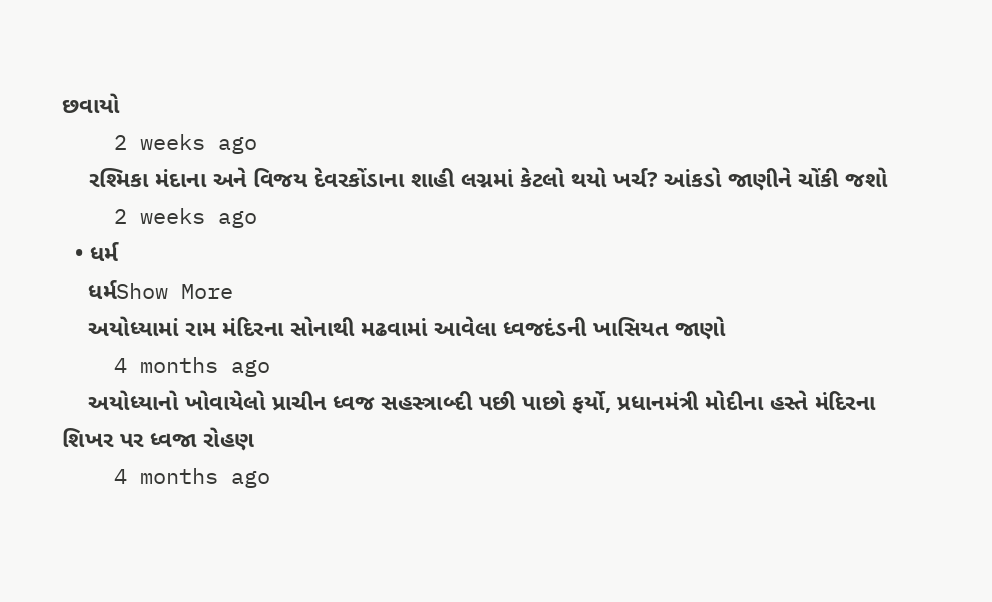છવાયો
    2 weeks ago
    રશ્મિકા મંદાના અને વિજય દેવરકોંડાના શાહી લગ્નમાં કેટલો થયો ખર્ચ? આંકડો જાણીને ચોંકી જશો
    2 weeks ago
  • ધર્મ
    ધર્મShow More
    અયોધ્યામાં રામ મંદિરના સોનાથી મઢવામાં આવેલા ધ્વજદંડની ખાસિયત જાણો
    4 months ago
    અયોધ્યાનો ખોવાયેલો પ્રાચીન ધ્વજ સહસ્ત્રાબ્દી પછી પાછો ફર્યો, પ્રધાનમંત્રી મોદીના હસ્તે મંદિરના શિખર પર ધ્વજા રોહણ
    4 months ago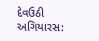દેવઉઠી અગિયારસ: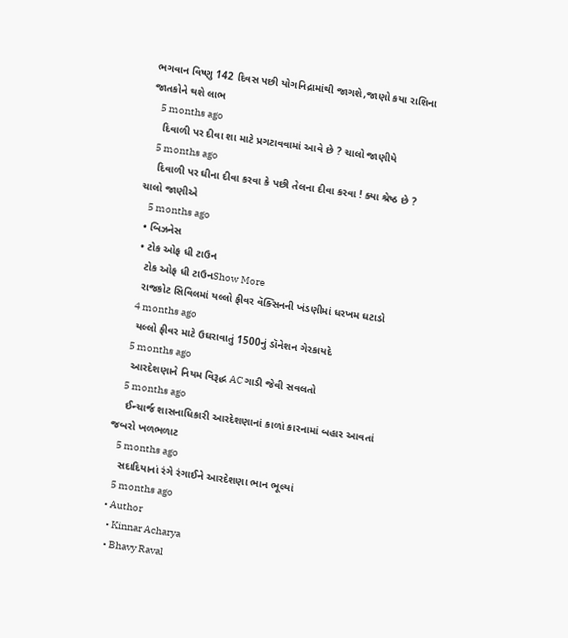ભગવાન વિષ્ણુ 142 દિવસ પછી યોગનિદ્રામાંથી જાગશે,જાણો કયા રાશિના જાતકોને થશે લાભ
    5 months ago
    દિવાળી પર દીવા શા માટે પ્રગટાવવામાં આવે છે ? ચાલો જાણીયે
    5 months ago
    દિવાળી પર ઘીના દીવા કરવા કે પછી તેલના દીવા કરવા ! ક્યા શ્રેષ્ઠ છે ? ચાલો જાણીએ
    5 months ago
  • બિઝનેસ
  • ટોક ઓફ ધી ટાઉન
    ટોક ઓફ ધી ટાઉનShow More
    રાજકોટ સિવિલમાં યલ્લો ફીવર વૅક્સિનની ખંડણીમાં ધરખમ ઘટાડો
    4 months ago
    યલ્લો ફીવર માટે ઉઘરાવાતું 1500નું ડૉનેશન ગેરકાયદે
    5 months ago
    આરદેશણાને નિયમ વિરૂદ્ધ AC ગાડી જેવી સવલતો
    5 months ago
    ઈન્ચાર્જ શાસનાધિકારી આરદેશણાનાં કાળાં કારનામાં બહાર આવતાં જબરો ખળભળાટ
    5 months ago
    સદાદિયાનાં રંગે રંગાઈને આરદેશણા ભાન ભૂલ્યાં
    5 months ago
  • Author
    • Kinnar Acharya
    • Bhavy Raval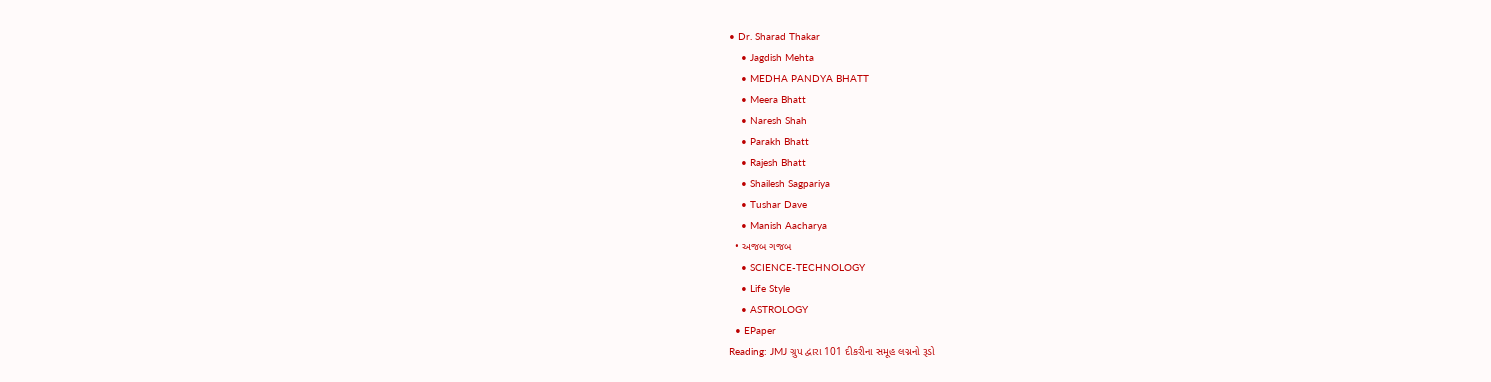• Dr. Sharad Thakar
    • Jagdish Mehta
    • MEDHA PANDYA BHATT
    • Meera Bhatt
    • Naresh Shah
    • Parakh Bhatt
    • Rajesh Bhatt
    • Shailesh Sagpariya
    • Tushar Dave
    • Manish Aacharya
  • અજબ ગજબ
    • SCIENCE-TECHNOLOGY
    • Life Style
    • ASTROLOGY
  • EPaper
Reading: JMJ ગ્રુપ દ્વારા 101 દીકરીના સમૂહ લગ્નનો રૂડો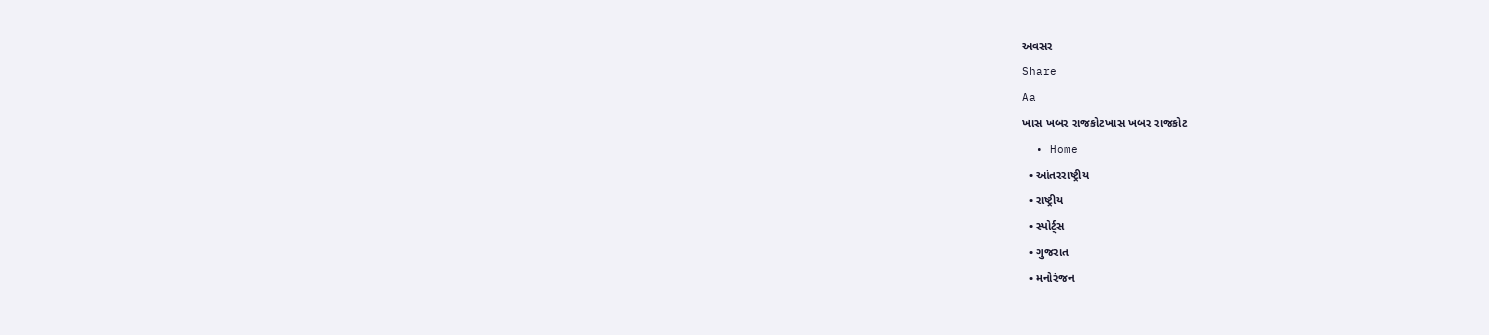અવસર
Share
Aa
ખાસ ખબર રાજકોટખાસ ખબર રાજકોટ
  • Home
  • આંતરરાષ્ટ્રીય
  • રાષ્ટ્રીય
  • સ્પોર્ટ્સ
  • ગુજરાત
  • મનોરંજન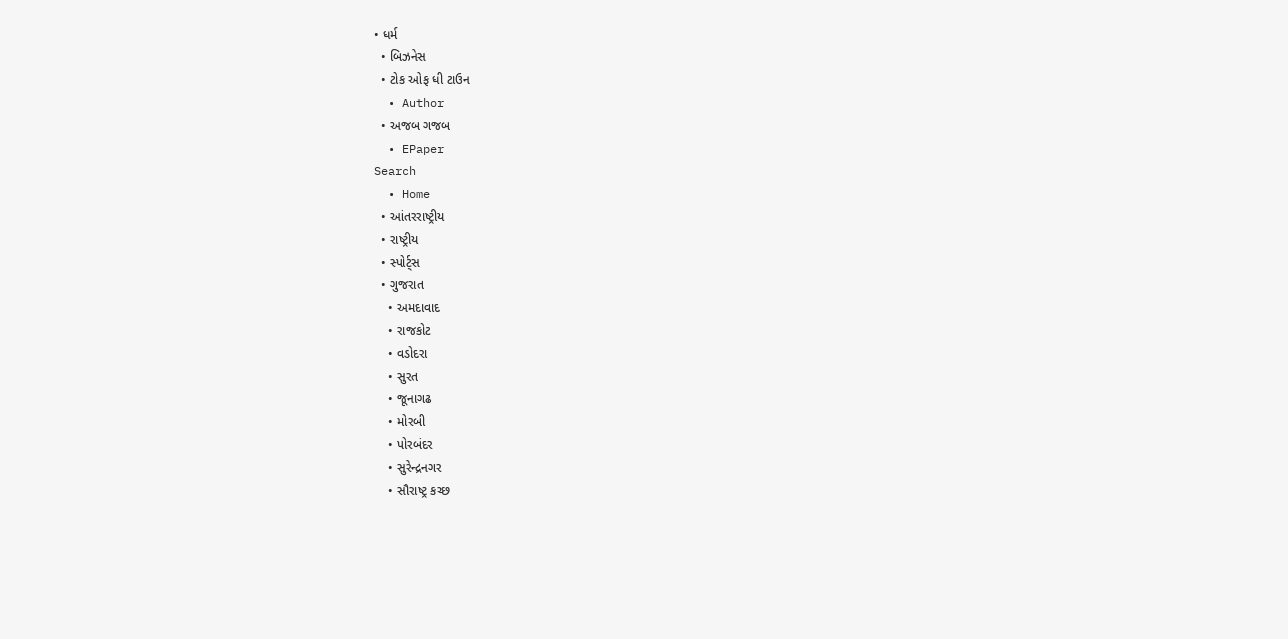• ધર્મ
  • બિઝનેસ
  • ટોક ઓફ ધી ટાઉન
  • Author
  • અજબ ગજબ
  • EPaper
Search
  • Home
  • આંતરરાષ્ટ્રીય
  • રાષ્ટ્રીય
  • સ્પોર્ટ્સ
  • ગુજરાત
    • અમદાવાદ
    • રાજકોટ
    • વડોદરા
    • સુરત
    • જૂનાગઢ
    • મોરબી
    • પોરબંદર
    • સુરેન્દ્રનગર
    • સૌરાષ્ટ્ર કચ્છ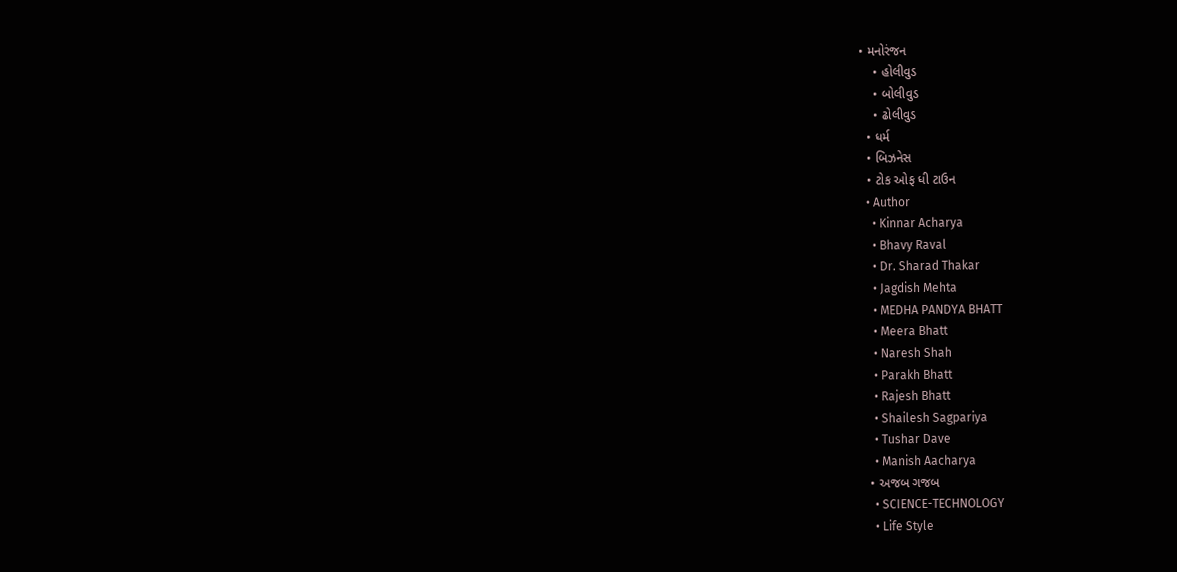• મનોરંજન
    • હોલીવુડ
    • બોલીવુડ
    • ઢોલીવુડ
  • ધર્મ
  • બિઝનેસ
  • ટોક ઓફ ધી ટાઉન
  • Author
    • Kinnar Acharya
    • Bhavy Raval
    • Dr. Sharad Thakar
    • Jagdish Mehta
    • MEDHA PANDYA BHATT
    • Meera Bhatt
    • Naresh Shah
    • Parakh Bhatt
    • Rajesh Bhatt
    • Shailesh Sagpariya
    • Tushar Dave
    • Manish Aacharya
  • અજબ ગજબ
    • SCIENCE-TECHNOLOGY
    • Life Style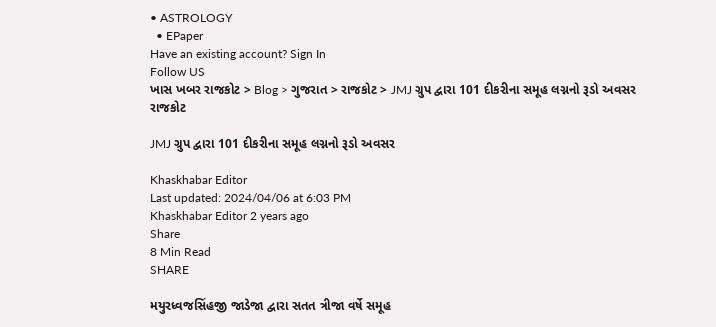• ASTROLOGY
  • EPaper
Have an existing account? Sign In
Follow US
ખાસ ખબર રાજકોટ > Blog > ગુજરાત > રાજકોટ > JMJ ગ્રુપ દ્વારા 101 દીકરીના સમૂહ લગ્નનો રૂડો અવસર
રાજકોટ

JMJ ગ્રુપ દ્વારા 101 દીકરીના સમૂહ લગ્નનો રૂડો અવસર

Khaskhabar Editor
Last updated: 2024/04/06 at 6:03 PM
Khaskhabar Editor 2 years ago
Share
8 Min Read
SHARE

મયુરધ્વજસિંહજી જાડેજા દ્વારા સતત ત્રીજા વર્ષે સમૂહ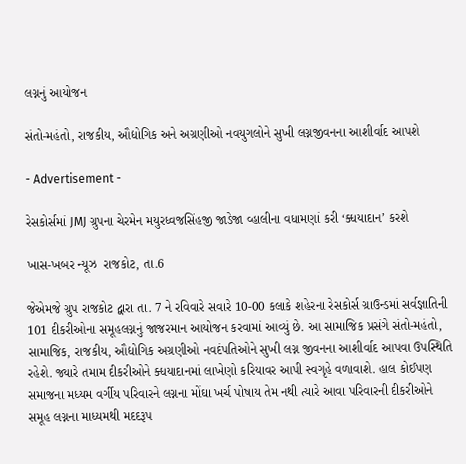લગ્નનું આયોજન

સંતો-મહંતો, રાજકીય, ઔદ્યોગિક અને અગ્રણીઓ નવયુગલોને સુખી લગ્નજીવનના આશીર્વાદ આપશે

- Advertisement -

રેસકોર્સમાં JMJ ગ્રુપના ચેરમેન મયુરધ્વજસિંહજી જાડેજા વ્હાલીના વધામણાં કરી ‘ક્ધયાદાન’ કરશે

ખાસ-ખબર ન્યૂઝ  રાજકોટ, તા.6

જેએમજે ગ્રુપ રાજકોટ દ્વારા તા. 7 ને રવિવારે સવારે 10-00 કલાકે શહેરના રેસકોર્સ ગ્રાઉન્ડમાં સર્વજ્ઞાતિની 101 દીકરીઓના સમૂહલગ્નનું જાજરમાન આયોજન કરવામાં આવ્યું છે. આ સામાજિક પ્રસંગે સંતો-મહંતો, સામાજિક, રાજકીય, ઔદ્યોગિક અગ્રણીઓ નવદંપતિઓને સુખી લગ્ન જીવનના આશીર્વાદ આપવા ઉપસ્થિતિ રહેશે. જ્યારે તમામ દીકરીઓને ક્ધયાદાનમાં લાખેણો કરિયાવર આપી સ્વગૃહે વળાવાશે. હાલ કોઈપણ સમાજના મધ્યમ વર્ગીય પરિવારને લગ્નના મોંઘા ખર્ચ પોષાય તેમ નથી ત્યારે આવા પરિવારની દીકરીઓને સમૂહ લગ્નના માધ્યમથી મદદરૂપ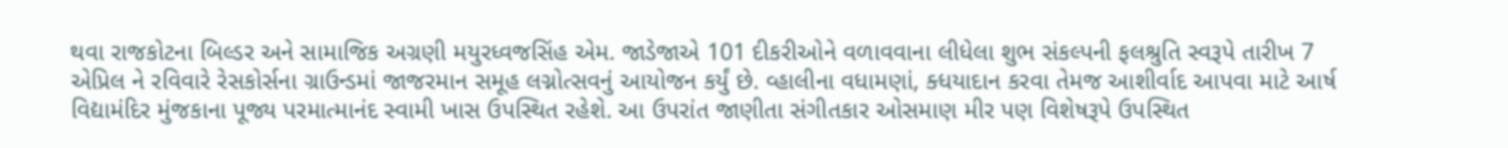થવા રાજકોટના બિલ્ડર અને સામાજિક અગ્રણી મયુરધ્વજસિંહ એમ. જાડેજાએ 101 દીકરીઓને વળાવવાના લીધેલા શુભ સંકલ્પની ફલશ્રુતિ સ્વરૂપે તારીખ 7 એપ્રિલ ને રવિવારે રેસકોર્સના ગ્રાઉન્ડમાં જાજરમાન સમૂહ લગ્નોત્સવનું આયોજન કર્યું છે. વ્હાલીના વધામણાં, ક્ધયાદાન કરવા તેમજ આશીર્વાદ આપવા માટે આર્ષ વિદ્યામંદિર મુંજકાના પૂજ્ય પરમાત્માનંદ સ્વામી ખાસ ઉપસ્થિત રહેશે. આ ઉપરાંત જાણીતા સંગીતકાર ઓસમાણ મીર પણ વિશેષરૂપે ઉપસ્થિત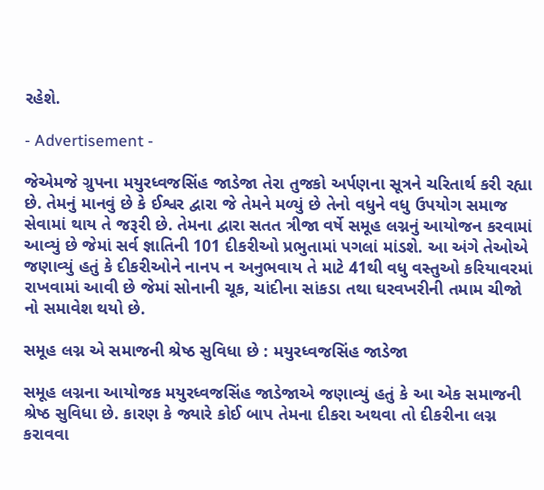રહેશે.

- Advertisement -

જેએમજે ગ્રુપના મયુરધ્વજસિંહ જાડેજા તેરા તુજકો અર્પણના સૂત્રને ચરિતાર્થ કરી રહ્યા છે. તેમનું માનવું છે કે ઈશ્વર દ્વારા જે તેમને મળ્યું છે તેનો વધુને વધુ ઉપયોગ સમાજ સેવામાં થાય તે જરૂરી છે. તેમના દ્વારા સતત ત્રીજા વર્ષે સમૂહ લગ્નનું આયોજન કરવામાં આવ્યું છે જેમાં સર્વ જ્ઞાતિની 101 દીકરીઓ પ્રભુતામાં પગલાં માંડશે. આ અંગે તેઓએ જણાવ્યું હતું કે દીકરીઓને નાનપ ન અનુભવાય તે માટે 41થી વધુ વસ્તુઓ કરિયાવરમાં રાખવામાં આવી છે જેમાં સોનાની ચૂક, ચાંદીના સાંકડા તથા ઘરવખરીની તમામ ચીજો નો સમાવેશ થયો છે.

સમૂહ લગ્ન એ સમાજની શ્રેષ્ઠ સુવિધા છે : મયુરધ્વજસિંહ જાડેજા

સમૂહ લગ્નના આયોજક મયુરધ્વજસિંહ જાડેજાએ જણાવ્યું હતું કે આ એક સમાજની શ્રેષ્ઠ સુવિધા છે. કારણ કે જ્યારે કોઈ બાપ તેમના દીકરા અથવા તો દીકરીના લગ્ન કરાવવા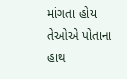માંગતા હોય તેઓએ પોતાના હાથ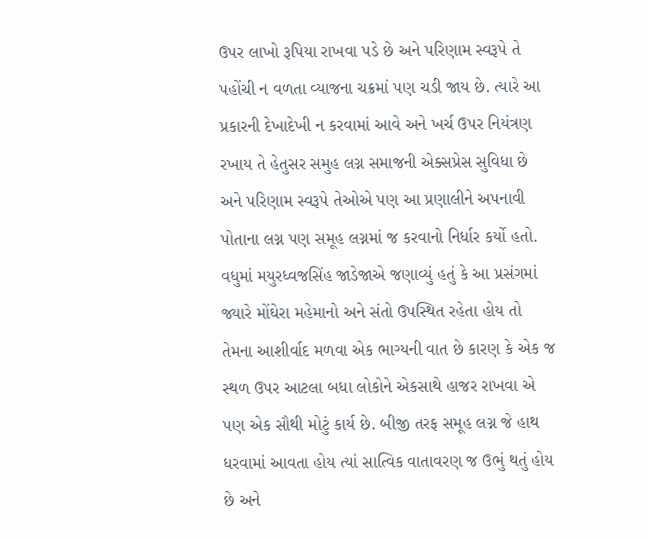ઉપર લાખો રૂપિયા રાખવા પડે છે અને પરિણામ સ્વરૂપે તે પહોંચી ન વળતા વ્યાજના ચક્રમાં પણ ચડી જાય છે. ત્યારે આ પ્રકારની દેખાદેખી ન કરવામાં આવે અને ખર્ચ ઉપર નિયંત્રણ રખાય તે હેતુસર સમુહ લગ્ન સમાજની એક્સપ્રેસ સુવિધા છે અને પરિણામ સ્વરૂપે તેઓએ પણ આ પ્રણાલીને અપનાવી પોતાના લગ્ન પણ સમૂહ લગ્નમાં જ કરવાનો નિર્ધાર કર્યો હતો. વધુમાં મયુરધ્વજસિંહ જાડેજાએ જણાવ્યું હતું કે આ પ્રસંગમાં જ્યારે મોંઘેરા મહેમાનો અને સંતો ઉપસ્થિત રહેતા હોય તો તેમના આશીર્વાદ મળવા એક ભાગ્યની વાત છે કારણ કે એક જ સ્થળ ઉપર આટલા બધા લોકોને એકસાથે હાજર રાખવા એ પણ એક સૌથી મોટું કાર્ય છે. બીજી તરફ સમૂહ લગ્ન જે હાથ ધરવામાં આવતા હોય ત્યાં સાત્વિક વાતાવરણ જ ઉભું થતું હોય છે અને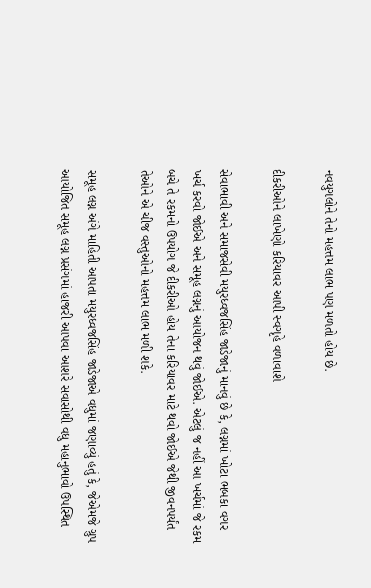નવયુગલોને તેનો મહત્તમ લાભ પણ મળતો હોય છે.

દીકરીઓને લાખેણો કરિયાવર આપી સ્વગૃહે વળાવાશે

સેવાભાવી અને સમાજસેવી મયુરધ્વજસિંહ જાડેજાનું માનવું છે કે, લગ્નમાં ખોટા ભબકા વગર ખર્ચ કરવો જોઈએ અને સમૂહ લગ્નનું આયોજન થવું જોઈએ. એટલું જ નહીં આ ખર્ચમાં જે રકમ બચે તે રકમનો ઉપયોગ જે દીકરીઓ હોય તેના કરિયાવર માટે થવો જોઈએ જેથી જીવનપર્યંત તેઓને એ ચીજ વસ્તુઓનો મહત્તમ લાભ મળી શકે.

સમૂહ લગ્ન અંગે માહિતી આપતા મયુરધ્વજસિંહ જાડેજાએ વધુમાં જણાવ્યું હતું કે, જેએમજે ગ્રુપ આયોજિત સમૂહ લગ્ન પ્રસંગમાં હાજરી આપવા આશરે સવાસોથી વધુ મહાનુભાવો ઉપસ્થિત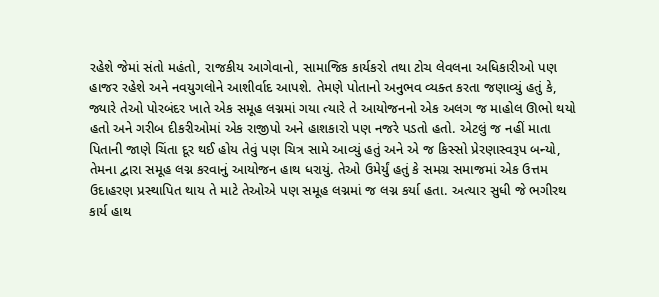રહેશે જેમાં સંતો મહંતો, રાજકીય આગેવાનો, સામાજિક કાર્યકરો તથા ટોચ લેવલના અધિકારીઓ પણ હાજર રહેશે અને નવયુગલોને આશીર્વાદ આપશે. તેમણે પોતાનો અનુભવ વ્યક્ત કરતા જણાવ્યું હતું કે, જ્યારે તેઓ પોરબંદર ખાતે એક સમૂહ લગ્નમાં ગયા ત્યારે તે આયોજનનો એક અલગ જ માહોલ ઊભો થયો હતો અને ગરીબ દીકરીઓમાં એક રાજીપો અને હાશકારો પણ નજરે પડતો હતો. એટલું જ નહીં માતા પિતાની જાણે ચિંતા દૂર થઈ હોય તેવું પણ ચિત્ર સામે આવ્યું હતું અને એ જ કિસ્સો પ્રેરણાસ્વરૂપ બન્યો, તેમના દ્વારા સમૂહ લગ્ન કરવાનું આયોજન હાથ ધરાયું. તેઓ ઉમેર્યું હતું કે સમગ્ર સમાજમાં એક ઉત્તમ ઉદાહરણ પ્રસ્થાપિત થાય તે માટે તેઓએ પણ સમૂહ લગ્નમાં જ લગ્ન કર્યા હતા. અત્યાર સુધી જે ભગીરથ કાર્ય હાથ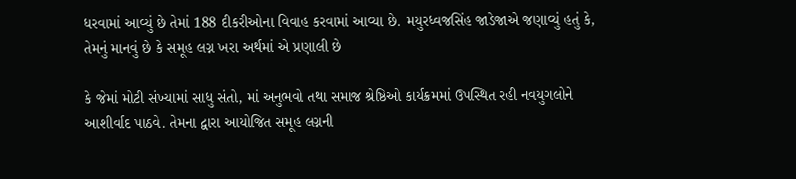ધરવામાં આવ્યું છે તેમાં 188 દીકરીઓના વિવાહ કરવામાં આવ્યા છે. મયુરધ્વજસિંહ જાડેજાએ જણાવ્યું હતું કે, તેમનું માનવું છે કે સમૂહ લગ્ન ખરા અર્થમાં એ પ્રણાલી છે

કે જેમાં મોટી સંખ્યામાં સાધુ સંતો, માં અનુભવો તથા સમાજ શ્રેષ્ઠિઓ કાર્યક્રમમાં ઉપસ્થિત રહી નવયુગલોને આશીર્વાદ પાઠવે. તેમના દ્વારા આયોજિત સમૂહ લગ્નની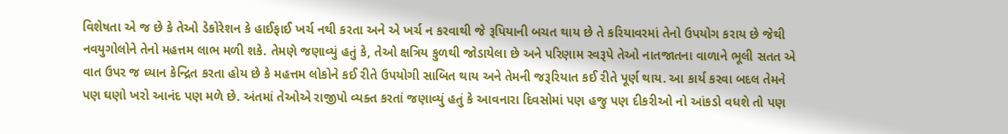વિશેષતા એ જ છે કે તેઓ ડેકોરેશન કે હાઈફાઈ ખર્ચ નથી કરતા અને એ ખર્ચ ન કરવાથી જે રૂપિયાની બચત થાય છે તે કરિયાવરમાં તેનો ઉપયોગ કરાય છે જેથી નવયુગોલોને તેનો મહત્તમ લાભ મળી શકે. તેમણે જણાવ્યું હતું કે, તેઓ ક્ષત્રિય કુળથી જોડાયેલા છે અને પરિણામ સ્વરૂપે તેઓ નાતજાતના વાળાને ભૂલી સતત એ વાત ઉપર જ ધ્યાન કેન્દ્રિત કરતા હોય છે કે મહત્તમ લોકોને કઈ રીતે ઉપયોગી સાબિત થાય અને તેમની જરૂરિયાત કઈ રીતે પૂર્ણ થાય. આ કાર્ય કરવા બદલ તેમને પણ ઘણો ખરો આનંદ પણ મળે છે. અંતમાં તેઓએ રાજીપો વ્યક્ત કરતાં જણાવ્યું હતું કે આવનારા દિવસોમાં પણ હજુ પણ દીકરીઓ નો આંકડો વધશે તો પણ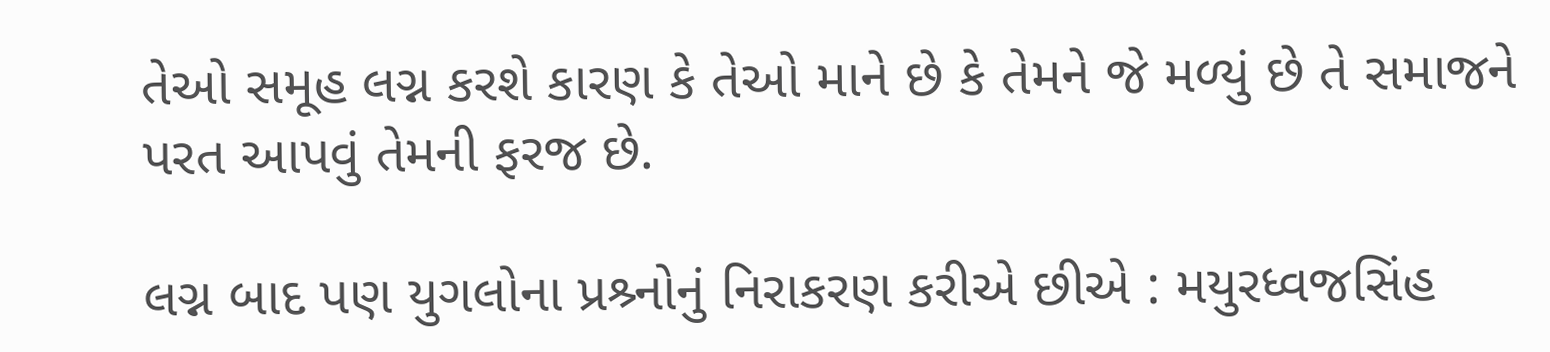તેઓ સમૂહ લગ્ન કરશે કારણ કે તેઓ માને છે કે તેમને જે મળ્યું છે તે સમાજને પરત આપવું તેમની ફરજ છે.

લગ્ન બાદ પણ યુગલોના પ્રશ્ર્નોનું નિરાકરણ કરીએ છીએ : મયુરધ્વજસિંહ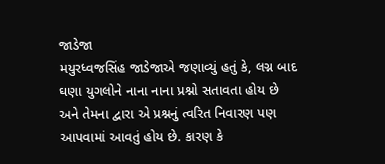જાડેજા
મયુરધ્વજસિંહ જાડેજાએ જણાવ્યું હતું કે, લગ્ન બાદ ઘણા યુગલોને નાના નાના પ્રશ્નો સતાવતા હોય છે અને તેમના દ્વારા એ પ્રશ્નનું ત્વરિત નિવારણ પણ આપવામાં આવતું હોય છે. કારણ કે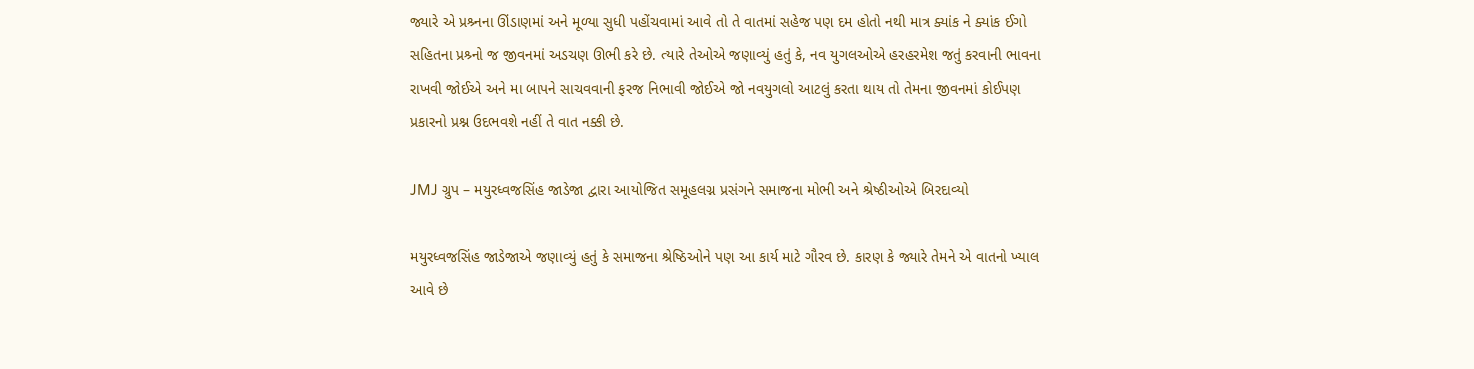જ્યારે એ પ્રશ્ર્નના ઊંડાણમાં અને મૂળ્યા સુધી પહોંચવામાં આવે તો તે વાતમાં સહેજ પણ દમ હોતો નથી માત્ર ક્યાંક ને ક્યાંક ઈગો સહિતના પ્રશ્ર્નો જ જીવનમાં અડચણ ઊભી કરે છે. ત્યારે તેઓએ જણાવ્યું હતું કે, નવ યુગલઓએ હરહરમેશ જતું કરવાની ભાવના રાખવી જોઈએ અને મા બાપને સાચવવાની ફરજ નિભાવી જોઈએ જો નવયુગલો આટલું કરતા થાય તો તેમના જીવનમાં કોઈપણ પ્રકારનો પ્રશ્ન ઉદભવશે નહીં તે વાત નક્કી છે.

JMJ ગ્રુપ – મયુરધ્વજસિંહ જાડેજા દ્વારા આયોજિત સમૂહલગ્ન પ્રસંગને સમાજના મોભી અને શ્રેષ્ઠીઓએ બિરદાવ્યો

મયુરધ્વજસિંહ જાડેજાએ જણાવ્યું હતું કે સમાજના શ્રેષ્ઠિઓને પણ આ કાર્ય માટે ગૌરવ છે. કારણ કે જ્યારે તેમને એ વાતનો ખ્યાલ આવે છે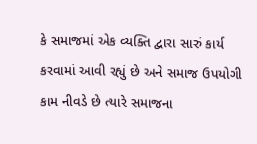કે સમાજમાં એક વ્યક્તિ દ્વારા સારું કાર્ય કરવામાં આવી રહ્યું છે અને સમાજ ઉપયોગી કામ નીવડે છે ત્યારે સમાજના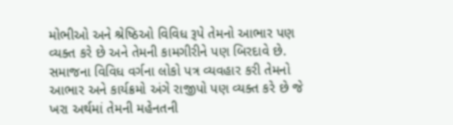મોભીઓ અને શ્રેષ્ઠિઓ વિવિધ રૂપે તેમનો આભાર પણ વ્યક્ત કરે છે અને તેમની કામગીરીને પણ બિરદાવે છે. સમાજના વિવિધ વર્ગના લોકો પત્ર વ્યવહાર કરી તેમનો આભાર અને કાર્યક્રમો અંગે રાજીપો પણ વ્યક્ત કરે છે જે ખરા અર્થમાં તેમની મહેનતની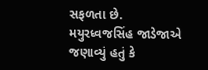સફળતા છે. મયુરધ્વજસિંહ જાડેજાએ જણાવ્યું હતું કે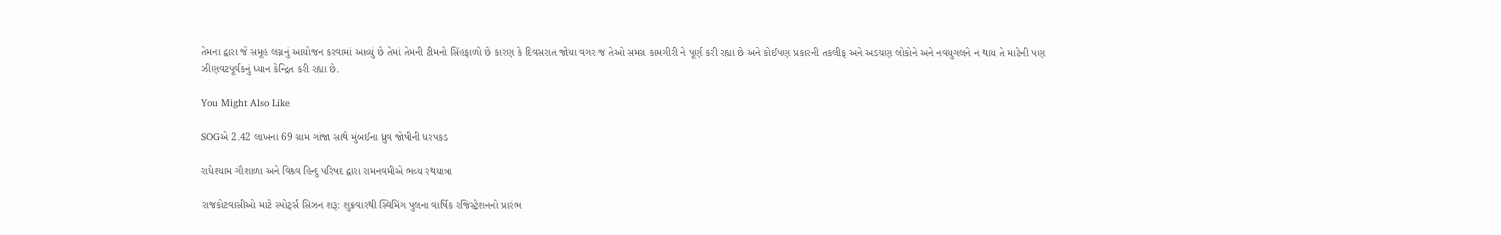તેમના દ્વારા જે સમૂહ લગ્નનું આયોજન કરવામાં આવ્યું છે તેમાં તેમની ટીમનો સિંહફાળો છે કારણ કે દિવસરાત જોયા વગર જ તેઓ સમગ્ર કામગીરી ને પૂર્ણ કરી રહ્યા છે અને કોઈપણ પ્રકારની તકલીફ અને અડચણ લોકોને અને નવયુગલને ન થાય તે માટેની પણ ઝીણવટપૂર્વકનું ધ્યાન કેન્દ્રિત કરી રહ્યા છે.

You Might Also Like

SOGએ 2.42 લાખના 69 ગ્રામ ગાંજા સાથે મુંબઈના ધ્રુવ જોષીની ધરપકડ

રાધેશ્યામ ગૌશાળા અને વિશ્ર્વ હિન્દુ પરિષદ દ્વારા રામનવમીએ ભવ્ય રથયાત્રા

રાજકોટવાસીઓ માટે સ્પોર્ટ્સ સિઝન શરૂ: શુક્રવારથી સ્વિમિંગ પુલના વાર્ષિક રજિસ્ટ્રેશનનો પ્રારંભ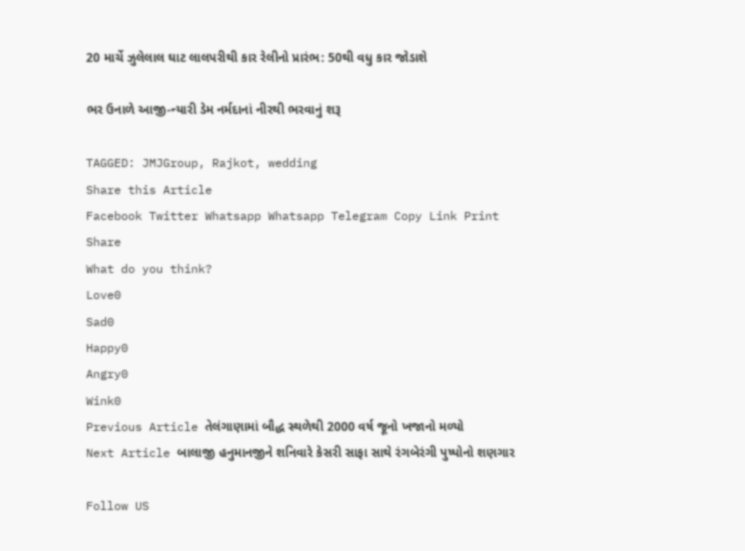20 માર્ચે ઝુલેલાલ ઘાટ લાલપરીથી કાર રેલીનો પ્રારંભ: 50થી વધુ કાર જોડાશે

ભર ઉનાળે આજી-ન્યારી ડેમ નર્મદાનાં નીરથી ભરવાનું શરૂ

TAGGED: JMJGroup, Rajkot, wedding
Share this Article
Facebook Twitter Whatsapp Whatsapp Telegram Copy Link Print
Share
What do you think?
Love0
Sad0
Happy0
Angry0
Wink0
Previous Article તેલંગાણામાં બૌદ્ધ સ્થળેથી 2000 વર્ષ જૂનો ખજાનો મળ્યો
Next Article બાલાજી હનુમાનજીને શનિવારે કેસરી સાફા સાથે રંગબેરંગી પુષ્પોનો શણગાર

Follow US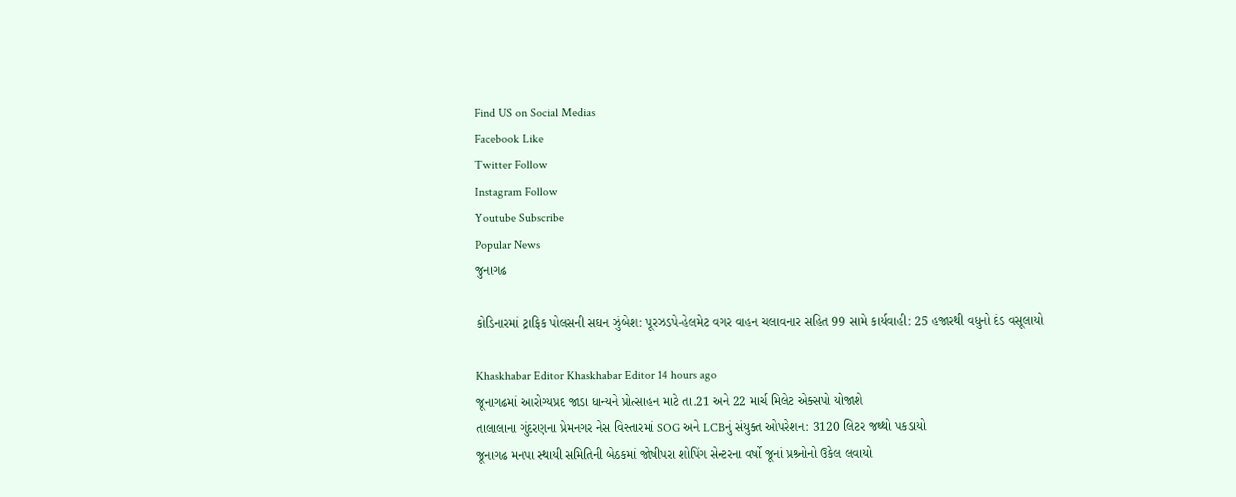Find US on Social Medias
Facebook Like
Twitter Follow
Instagram Follow
Youtube Subscribe
Popular News
જુનાગઢ

કોડિનારમાં ટ્રાફિક પોલસની સઘન ઝુંબેશ: પૂરઝડપે-હેલમેટ વગર વાહન ચલાવનાર સહિત 99 સામે કાર્યવાહી: 25 હજારથી વધુનો દંડ વસૂલાયો

Khaskhabar Editor Khaskhabar Editor 14 hours ago
જૂનાગઢમાં આરોગ્યપ્રદ જાડા ધાન્યને પ્રોત્સાહન માટે તા.21 અને 22 માર્ચ મિલેટ એક્સપો યોજાશે
તાલાલાના ગુંદરણના પ્રેમનગર નેસ વિસ્તારમાં SOG અને LCBનું સંયુક્ત ઓપરેશન: 3120 લિટર જથ્થો પકડાયો
જૂનાગઢ મનપા સ્થાયી સમિતિની બેઠકમાં જોષીપરા શોપિંગ સેન્ટરના વર્ષો જૂનાં પ્રશ્ર્નોનો ઉકેલ લવાયો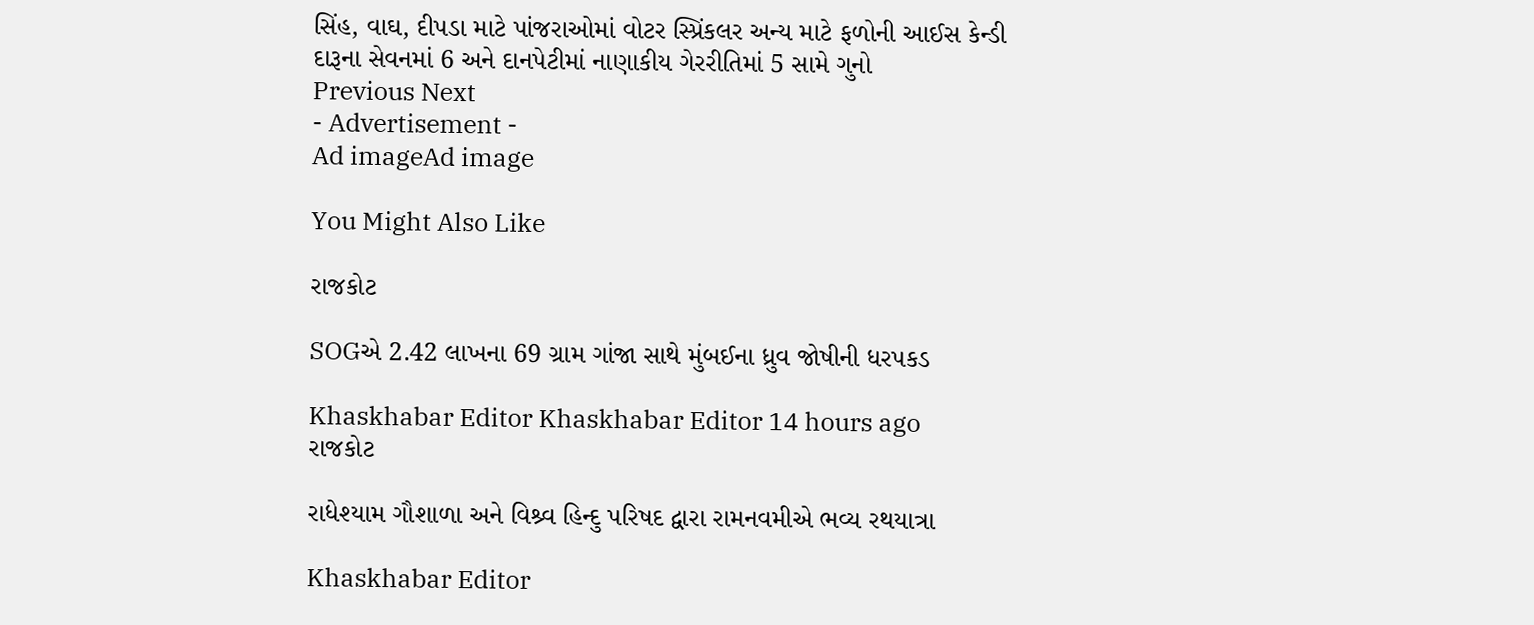સિંહ, વાઘ, દીપડા માટે પાંજરાઓમાં વોટર સ્પ્રિંકલર અન્ય માટે ફળોની આઈસ કેન્ડી
દારૂના સેવનમાં 6 અને દાનપેટીમાં નાણાકીય ગેરરીતિમાં 5 સામે ગુનો
Previous Next
- Advertisement -
Ad imageAd image

You Might Also Like

રાજકોટ

SOGએ 2.42 લાખના 69 ગ્રામ ગાંજા સાથે મુંબઈના ધ્રુવ જોષીની ધરપકડ

Khaskhabar Editor Khaskhabar Editor 14 hours ago
રાજકોટ

રાધેશ્યામ ગૌશાળા અને વિશ્ર્વ હિન્દુ પરિષદ દ્વારા રામનવમીએ ભવ્ય રથયાત્રા

Khaskhabar Editor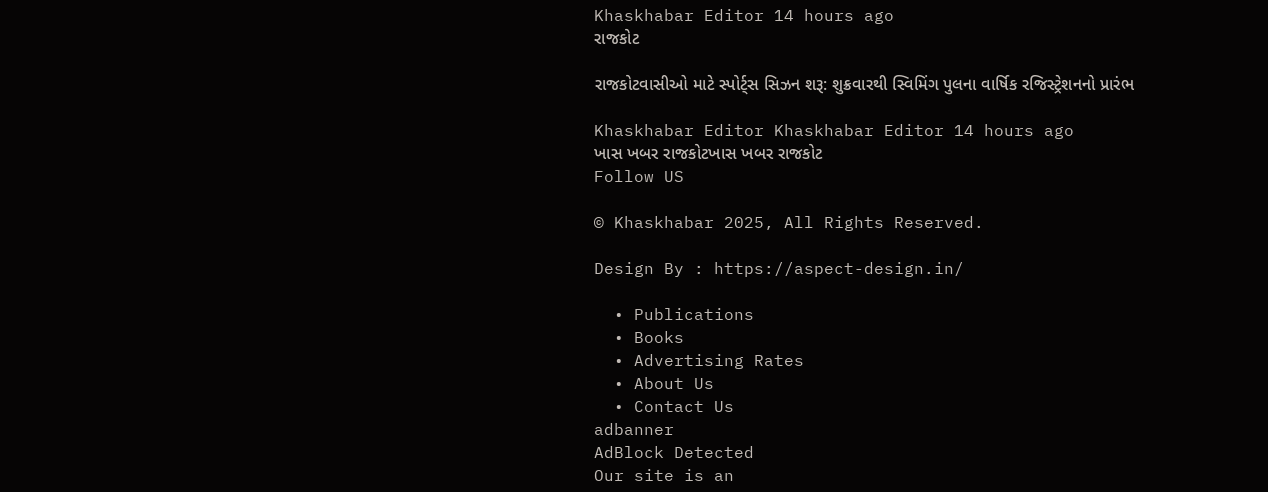Khaskhabar Editor 14 hours ago
રાજકોટ

રાજકોટવાસીઓ માટે સ્પોર્ટ્સ સિઝન શરૂ: શુક્રવારથી સ્વિમિંગ પુલના વાર્ષિક રજિસ્ટ્રેશનનો પ્રારંભ

Khaskhabar Editor Khaskhabar Editor 14 hours ago
ખાસ ખબર રાજકોટખાસ ખબર રાજકોટ
Follow US

© Khaskhabar 2025, All Rights Reserved.

Design By : https://aspect-design.in/

  • Publications
  • Books
  • Advertising Rates
  • About Us
  • Contact Us
adbanner
AdBlock Detected
Our site is an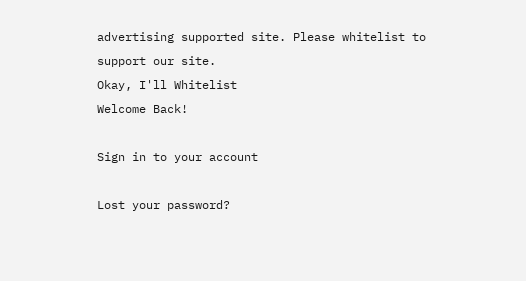advertising supported site. Please whitelist to support our site.
Okay, I'll Whitelist
Welcome Back!

Sign in to your account

Lost your password?